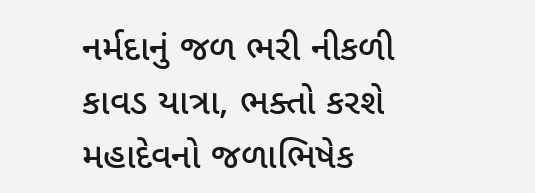નર્મદાનું જળ ભરી નીકળી કાવડ યાત્રા, ભક્તો કરશે મહાદેવનો જળાભિષેક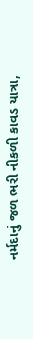નર્મદાનું જળ ભરી નીકળી કાવડ યાત્રા,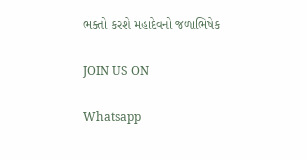ભક્તો કરશે મહાદેવનો જળાભિષેક

JOIN US ON

Whatsapp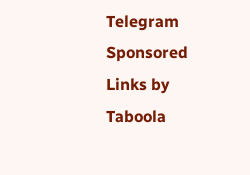Telegram
Sponsored Links by Taboola